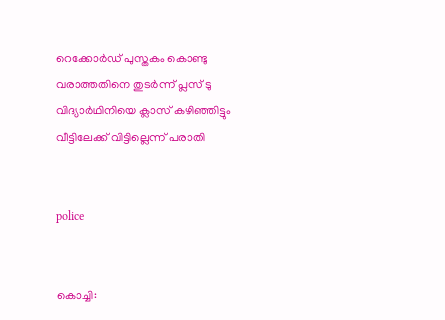റെക്കോര്‍ഡ് പുസ്തകം കൊണ്ടു വരാത്തതിനെ തുടര്‍ന്ന് പ്ലസ് ടു വിദ്യാര്‍ഥിനിയെ ക്ലാസ് കഴിഞ്ഞിട്ടും വീട്ടിലേക്ക് വിട്ടില്ലെന്ന് പരാതി


police


കൊച്ചി: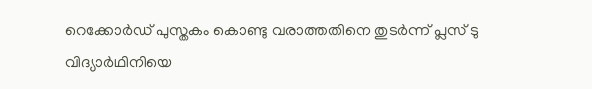റെക്കോര്‍ഡ് പുസ്തകം കൊണ്ടു വരാത്തതിനെ തുടര്‍ന്ന് പ്ലസ് ടു വിദ്യാര്‍ഥിനിയെ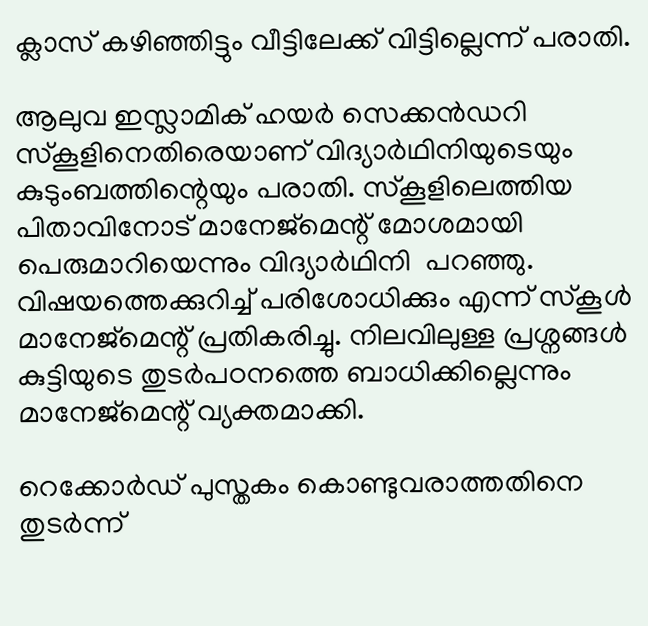ക്ലാസ് കഴിഞ്ഞിട്ടും വീട്ടിലേക്ക് വിട്ടില്ലെന്ന് പരാതി.

ആലുവ ഇസ്ലാമിക് ഹയര്‍ സെക്കന്‍ഡറി സ്‌കൂളിനെതിരെയാണ് വിദ്യാര്‍ഥിനിയുടെയും കുടുംബത്തിന്റെയും പരാതി. സ്‌കൂളിലെത്തിയ പിതാവിനോട് മാനേജ്മെന്റ് മോശമായി പെരുമാറിയെന്നും വിദ്യാര്‍ഥിനി  പറഞ്ഞു. വിഷയത്തെക്കുറിച്ച് പരിശോധിക്കും എന്ന് സ്‌കൂള്‍ മാനേജ്മെന്റ് പ്രതികരിച്ചു. നിലവിലുള്ള പ്രശ്നങ്ങള്‍ കുട്ടിയുടെ തുടര്‍പഠനത്തെ ബാധിക്കില്ലെന്നും മാനേജ്മെന്റ് വ്യക്തമാക്കി.

റെക്കോര്‍ഡ് പുസ്തകം കൊണ്ടുവരാത്തതിനെ തുടര്‍ന്ന്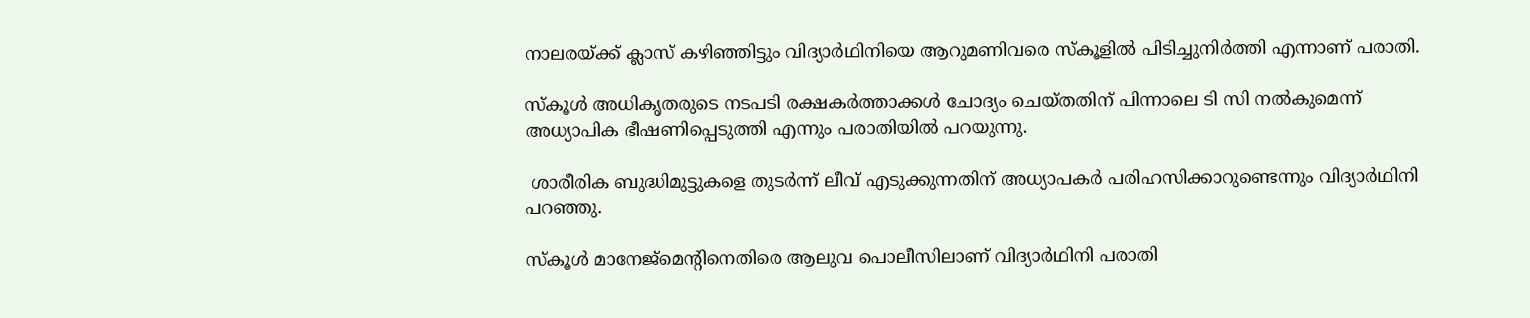നാലരയ്ക്ക് ക്ലാസ് കഴിഞ്ഞിട്ടും വിദ്യാര്‍ഥിനിയെ ആറുമണിവരെ സ്‌കൂളില്‍ പിടിച്ചുനിര്‍ത്തി എന്നാണ് പരാതി.

സ്‌കൂള്‍ അധികൃതരുടെ നടപടി രക്ഷകര്‍ത്താക്കള്‍ ചോദ്യം ചെയ്തതിന് പിന്നാലെ ടി സി നല്‍കുമെന്ന് അധ്യാപിക ഭീഷണിപ്പെടുത്തി എന്നും പരാതിയില്‍ പറയുന്നു.

 ശാരീരിക ബുദ്ധിമുട്ടുകളെ തുടര്‍ന്ന് ലീവ് എടുക്കുന്നതിന് അധ്യാപകര്‍ പരിഹസിക്കാറുണ്ടെന്നും വിദ്യാര്‍ഥിനി പറഞ്ഞു.

സ്‌കൂള്‍ മാനേജ്മെന്റിനെതിരെ ആലുവ പൊലീസിലാണ് വിദ്യാര്‍ഥിനി പരാതി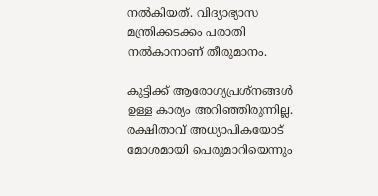നല്‍കിയത്. വിദ്യാഭ്യാസ മന്ത്രിക്കടക്കം പരാതി നല്‍കാനാണ് തീരുമാനം.

കുട്ടിക്ക് ആരോഗ്യപ്രശ്നങ്ങള്‍ ഉള്ള കാര്യം അറിഞ്ഞിരുന്നില്ല. രക്ഷിതാവ് അധ്യാപികയോട് മോശമായി പെരുമാറിയെന്നും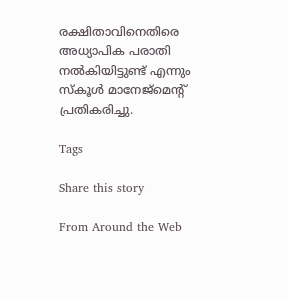രക്ഷിതാവിനെതിരെ അധ്യാപിക പരാതി നല്‍കിയിട്ടുണ്ട് എന്നും സ്‌കൂള്‍ മാനേജ്മെന്റ് പ്രതികരിച്ചു.

Tags

Share this story

From Around the Web